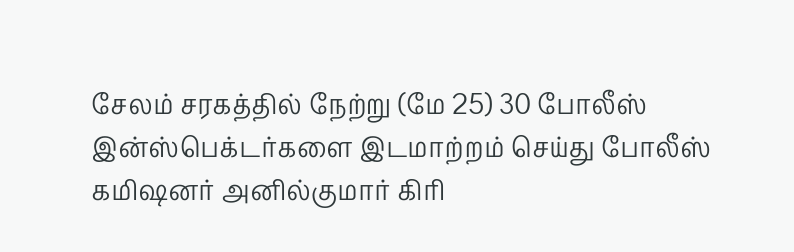சேலம் சரகத்தில் நேற்று (மே 25) 30 போலீஸ் இன்ஸ்பெக்டர்களை இடமாற்றம் செய்து போலீஸ் கமிஷனர் அனில்குமார் கிரி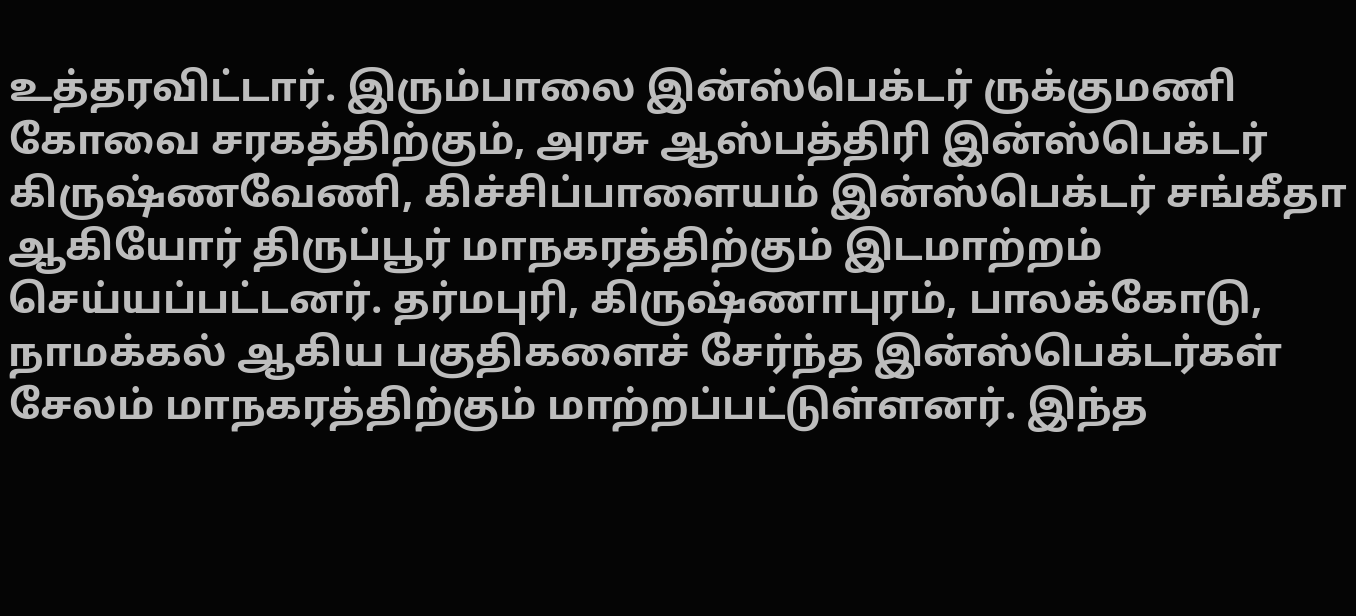உத்தரவிட்டார். இரும்பாலை இன்ஸ்பெக்டர் ருக்குமணி கோவை சரகத்திற்கும், அரசு ஆஸ்பத்திரி இன்ஸ்பெக்டர் கிருஷ்ணவேணி, கிச்சிப்பாளையம் இன்ஸ்பெக்டர் சங்கீதா ஆகியோர் திருப்பூர் மாநகரத்திற்கும் இடமாற்றம் செய்யப்பட்டனர். தர்மபுரி, கிருஷ்ணாபுரம், பாலக்கோடு, நாமக்கல் ஆகிய பகுதிகளைச் சேர்ந்த இன்ஸ்பெக்டர்கள் சேலம் மாநகரத்திற்கும் மாற்றப்பட்டுள்ளனர். இந்த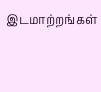இடமாற்றங்கள்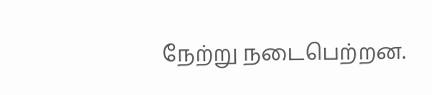நேற்று நடைபெற்றன.